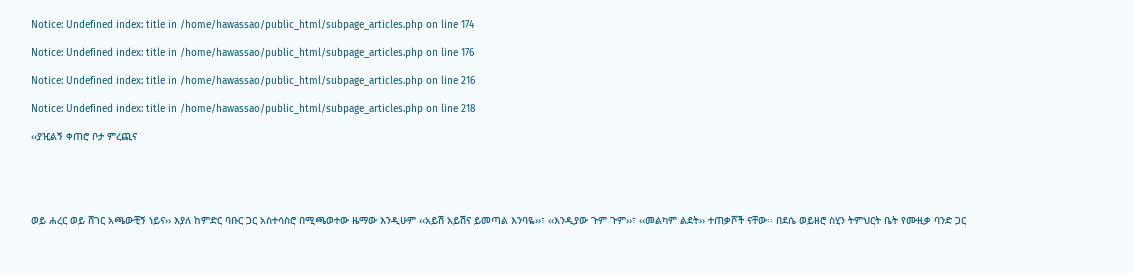Notice: Undefined index: title in /home/hawassao/public_html/subpage_articles.php on line 174

Notice: Undefined index: title in /home/hawassao/public_html/subpage_articles.php on line 176

Notice: Undefined index: title in /home/hawassao/public_html/subpage_articles.php on line 216

Notice: Undefined index: title in /home/hawassao/public_html/subpage_articles.php on line 218

‹‹ያዢልኝ ቀጠሮ ቦታ ምረጪና





ወይ ሐረር ወይ ሸገር አጫውቺኝ ነይና›› እያለ ከምድር ባቡር ጋር አስተሳስሮ በሚጫወተው ዜማው እንዲሁም ‹‹አይሽ አይሽና ይመጣል እንባዬ››፣ ‹‹እንዲያው ጉም ጉም››፣ ‹‹መልካም ልደት›› ተጠቃሾች ናቸው፡፡ በደሴ ወይዘሮ ስሂን ትምህርት ቤት የሙዚቃ ባንድ ጋር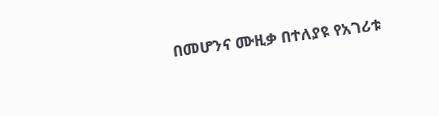በመሆንና ሙዚቃ በተለያዩ የአገሪቱ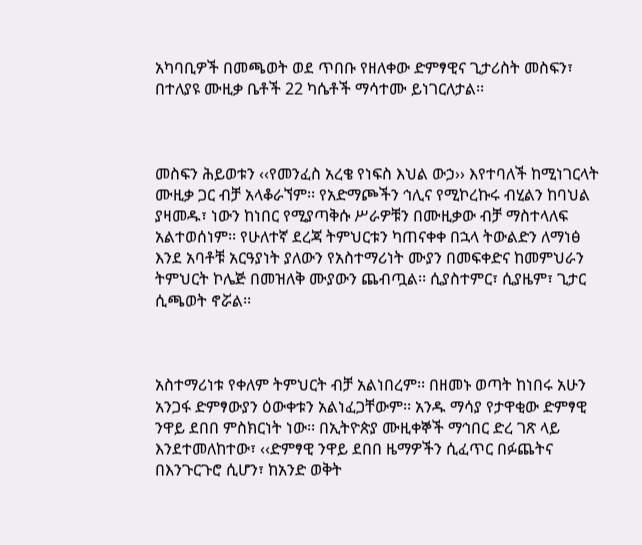አካባቢዎች በመጫወት ወደ ጥበቡ የዘለቀው ድምፃዊና ጊታሪስት መስፍን፣ በተለያዩ ሙዚቃ ቤቶች 22 ካሴቶች ማሳተሙ ይነገርለታል፡፡



መስፍን ሕይወቱን ‹‹የመንፈስ አረቄ የነፍስ እህል ውኃ›› እየተባለች ከሚነገርላት ሙዚቃ ጋር ብቻ አላቆራኘም፡፡ የአድማጮችን ኅሊና የሚኮረኩሩ ብሂልን ከባህል ያዛመዱ፣ ነውን ከነበር የሚያጣቅሱ ሥራዎቹን በሙዚቃው ብቻ ማስተላለፍ አልተወሰነም፡፡ የሁለተኛ ደረጃ ትምህርቱን ካጠናቀቀ በኋላ ትውልድን ለማነፅ እንደ አባቶቹ አርዓያነት ያለውን የአስተማሪነት ሙያን በመፍቀድና ከመምህራን ትምህርት ኮሌጅ በመዝለቅ ሙያውን ጨብጧል፡፡ ሲያስተምር፣ ሲያዜም፣ ጊታር ሲጫወት ኖሯል፡፡



አስተማሪነቱ የቀለም ትምህርት ብቻ አልነበረም፡፡ በዘመኑ ወጣት ከነበሩ አሁን አንጋፋ ድምፃውያን ዕውቀቱን አልነፈጋቸውም፡፡ አንዱ ማሳያ የታዋቂው ድምፃዊ ንዋይ ደበበ ምስክርነት ነው፡፡ በኢትዮጵያ ሙዚቀኞች ማኅበር ድረ ገጽ ላይ እንደተመለከተው፣ ‹‹ድምፃዊ ንዋይ ደበበ ዜማዎችን ሲፈጥር በፉጨትና በእንጉርጉሮ ሲሆን፣ ከአንድ ወቅት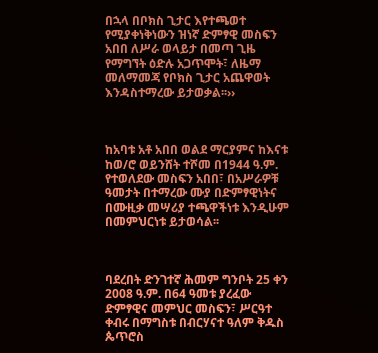በኋላ በቦክስ ጊታር እየተጫወተ የሚያቀነቅነውን ዝነኛ ድምፃዊ መስፍን አበበ ለሥራ ወላይታ በመጣ ጊዜ የማግኘት ዕድሉ አጋጥሞት፣ ለዜማ መለማመጃ የቦክስ ጊታር አጨዋወት እንዳስተማረው ይታወቃል፡፡››



ከአባቱ አቶ አበበ ወልደ ማርያምና ከእናቱ ከወ/ሮ ወይንሸት ተሾመ በ1944 ዓ.ም. የተወለደው መስፍን አበበ፣ በአሥራዎቹ ዓመታት በተማረው ሙያ በድምፃዊነትና በሙዚቃ መሣሪያ ተጫዋችነቱ እንዲሁም በመምህርነቱ ይታወሳል፡፡



ባደረበት ድንገተኛ ሕመም ግንቦት 25 ቀን 2008 ዓ.ም. በ64 ዓመቱ ያረፈው ድምፃዊና መምህር መስፍን፣ ሥርዓተ ቀብሩ በማግስቱ በብርሃናተ ዓለም ቅዱስ ጴጥሮስ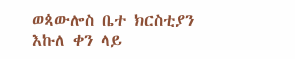ወጳውሎስ ቤተ ክርስቲያን እኩለ ቀን ላይ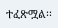ተፈጽሟል፡፡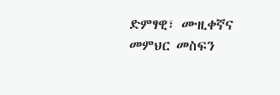ድምፃዊ፣ ሙዚቀኛና መምህር መስፍን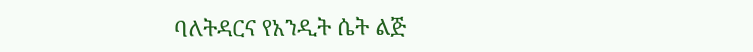ባለትዳርና የአንዲት ሴት ልጅ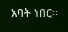አባት ነበር፡፡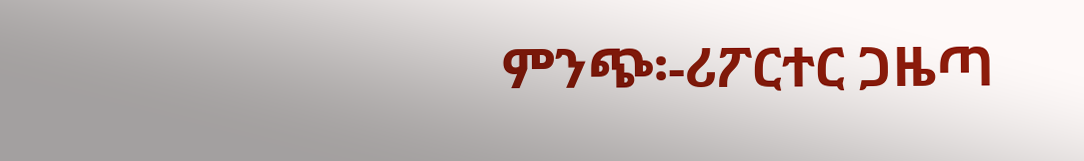ምንጭ፡-ሪፖርተር ጋዜጣ